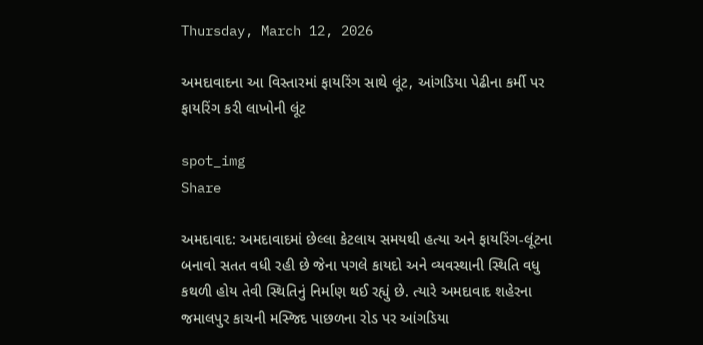Thursday, March 12, 2026

અમદાવાદના આ વિસ્તારમાં ફાયરિંગ સાથે લૂંટ, આંગડિયા પેઢીના કર્મી પર ફાયરિંગ કરી લાખોની લૂંટ

spot_img
Share

અમદાવાદ: અમદાવાદમાં છેલ્લા કેટલાય સમયથી હત્યા અને ફાયરિંગ-લૂંટના બનાવો સતત વધી રહી છે જેના પગલે કાયદો અને વ્યવસ્થાની સ્થિતિ વધુ કથળી હોય તેવી સ્થિતિનું નિર્માણ થઈ રહ્યું છે. ત્યારે અમદાવાદ શહેરના જમાલપુર કાચની મસ્જિદ પાછળના રોડ પર આંગડિયા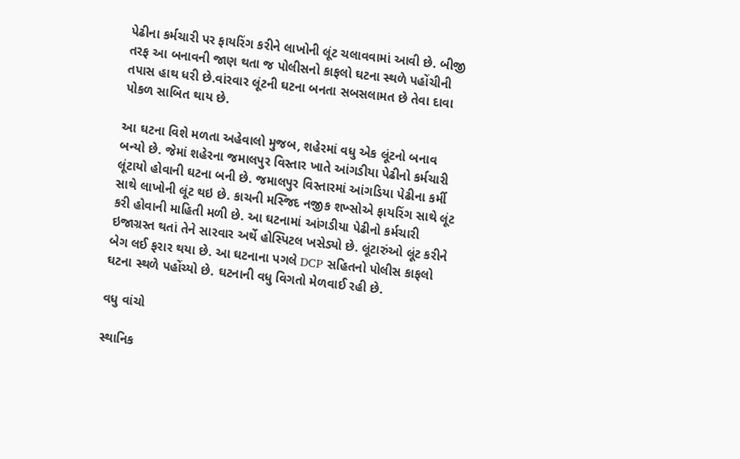પેઢીના કર્મચારી પર ફાયરિંગ કરીને લાખોની લૂંટ ચલાવવામાં આવી છે. બીજી તરફ આ બનાવની જાણ થતા જ પોલીસનો કાફલો ઘટના સ્થળે પહોંચીની તપાસ હાથ ધરી છે.વાંરવાર લૂંટની ઘટના બનતા સબસલામત છે તેવા દાવા પોકળ સાબિત થાય છે.

આ ઘટના વિશે મળતા અહેવાલો મુજબ, શહેરમાં વધુ એક લૂંટનો બનાવ બન્યો છે. જેમાં શહેરના જમાલપુર વિસ્તાર ખાતે આંગડીયા પેઢીનો કર્મચારી લૂંટાયો હોવાની ઘટના બની છે. જમાલપુર વિસ્તારમાં આંગડિયા પેઢીના કર્મી સાથે લાખોની લૂંટ થઇ છે. કાચની મસ્જિદ નજીક શખ્સોએ ફાયરિંગ સાથે લૂંટ કરી હોવાની માહિતી મળી છે. આ ઘટનામાં આંગડીયા પેઢીનો કર્મચારી ઇજાગ્રસ્ત થતાં તેને સારવાર અર્થે હોસ્પિટલ ખસેડ્યો છે. લૂંટારુંઓ લૂંટ કરીને બેગ લઈ ફરાર થયા છે. આ ઘટનાના પગલે DCP સહિતનો પોલીસ કાફલો ઘટના સ્થળે પહોંચ્યો છે. ઘટનાની વધુ વિગતો મેળવાઈ રહી છે.

વધુ વાંચો

સ્થાનિક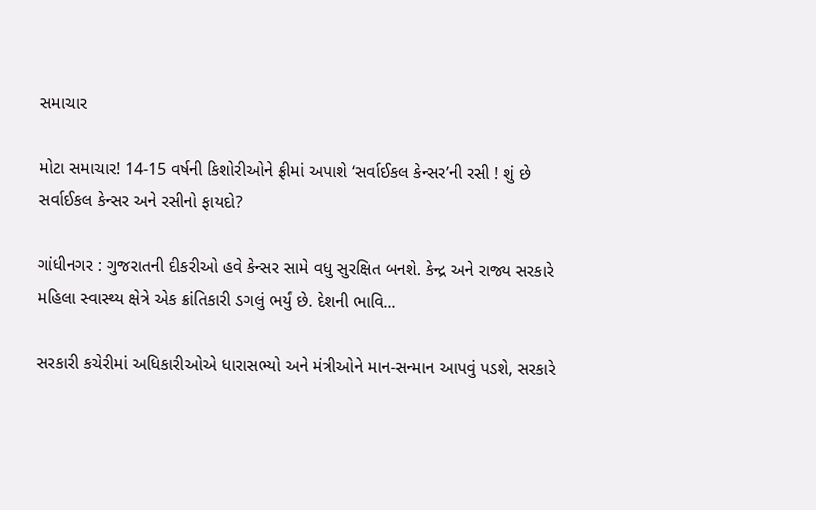સમાચાર

મોટા સમાચાર! 14-15 વર્ષની કિશોરીઓને ફ્રીમાં અપાશે ‘સર્વાઈકલ કેન્સર’ની રસી ! શું છે સર્વાઈકલ કેન્સર અને રસીનો ફાયદો?

ગાંધીનગર : ગુજરાતની દીકરીઓ હવે કેન્સર સામે વધુ સુરક્ષિત બનશે. કેન્દ્ર અને રાજ્ય સરકારે મહિલા સ્વાસ્થ્ય ક્ષેત્રે એક ક્રાંતિકારી ડગલું ભર્યું છે. દેશની ભાવિ...

સરકારી કચેરીમાં અધિકારીઓએ ધારાસભ્યો અને મંત્રીઓને માન-સન્માન આપવું પડશે, સરકારે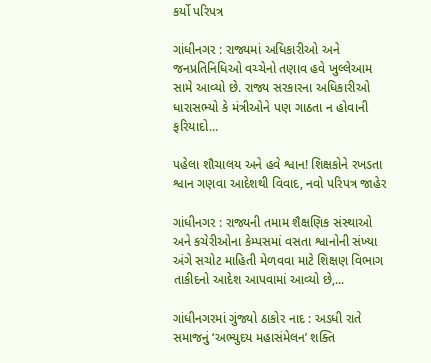કર્યો પરિપત્ર

ગાંધીનગર : રાજ્યમાં અધિકારીઓ અને જનપ્રતિનિધિઓ વચ્ચેનો તણાવ હવે ખુલ્લેઆમ સામે આવ્યો છે. રાજ્ય સરકારના અધિકારીઓ ધારાસભ્યો કે મંત્રીઓને પણ ગાઠતા ન હોવાની ફરિયાદો...

પહેલા શૌચાલય અને હવે શ્વાન! શિક્ષકોને રખડતા શ્વાન ગણવા આદેશથી વિવાદ, નવો પરિપત્ર જાહેર

ગાંધીનગર : રાજ્યની તમામ શૈક્ષણિક સંસ્થાઓ અને કચેરીઓના કેમ્પસમાં વસતા શ્વાનોની સંખ્યા અંગે સચોટ માહિતી મેળવવા માટે શિક્ષણ વિભાગ તાકીદનો આદેશ આપવામાં આવ્યો છે,...

ગાંધીનગરમાં ગુંજ્યો ઠાકોર નાદ : અડધી રાતે સમાજનું ‘અભ્યુદય મહાસંમેલન’ શક્તિ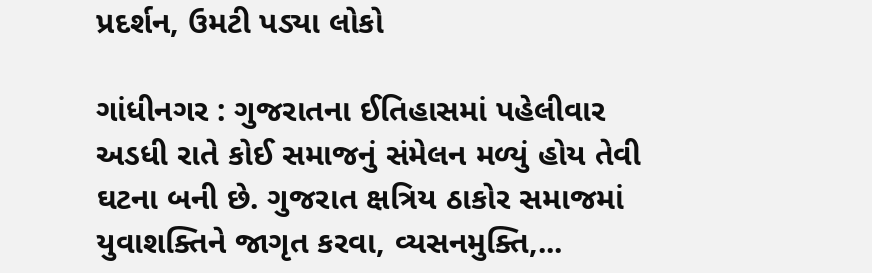પ્રદર્શન, ઉમટી પડ્યા લોકો

ગાંધીનગર : ગુજરાતના ઈતિહાસમાં પહેલીવાર અડધી રાતે કોઈ સમાજનું સંમેલન મળ્યું હોય તેવી ઘટના બની છે. ગુજરાત ક્ષત્રિય ઠાકોર સમાજમાં યુવાશક્તિને જાગૃત કરવા, વ્યસનમુક્તિ,...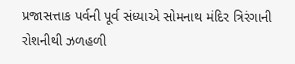પ્રજાસત્તાક પર્વની પૂર્વ સંધ્યાએ સોમનાથ મંદિર ત્રિરંગાની રોશનીથી ઝળહળી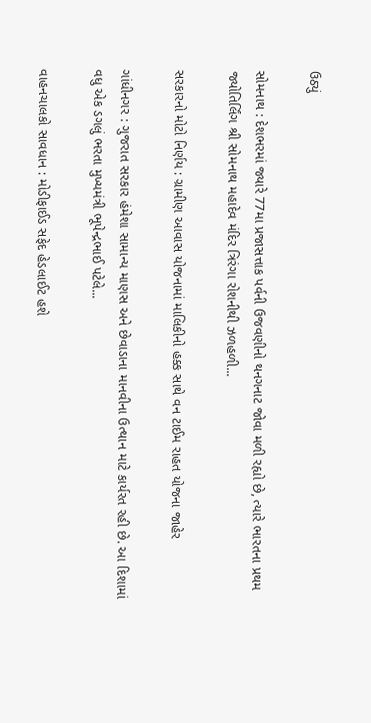ઉઠ્યું

સોમનાથ : દેશભરમાં જ્યારે 77મા પ્રજાસત્તાક પર્વની ઉજવણીનો થનગનાટ જોવા મળી રહ્યો છે, ત્યારે ભારતના પ્રથમ જ્યોતિર્લિંગ શ્રી સોમનાથ મહાદેવ મંદિર ત્રિરંગા રોશનીથી ઝળહળી...

સરકારનો મોટો નિર્ણય : ગ્રામીણ આવાસ યોજનામાં માલિકીનો હક્ક સાથે વન ટાઈમ રાહત યોજના જાહેર

ગાંધીનગર : ગુજરાત સરકાર હંમેશા સામાન્ય માણસ અને છેવાડાના માનવીના ઉત્થાન માટે કાર્યરત રહી છે. આ દિશામાં વધુ એક ડગલું ભરતા મુખ્યમંત્રી ભૂપેન્દ્રભાઈ પટેલે...

વાહનચાલકો સાવધાન : મોડીફાઈડ સફેદ હેડલાઈટ હશે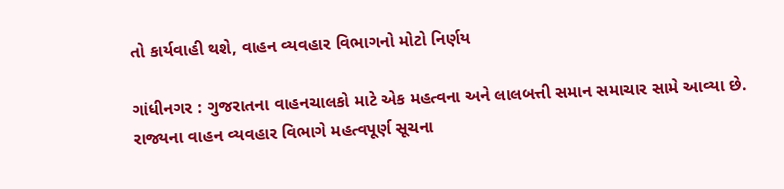તો કાર્યવાહી થશે, વાહન વ્યવહાર વિભાગનો મોટો નિર્ણય

ગાંધીનગર : ગુજરાતના વાહનચાલકો માટે એક મહત્વના અને લાલબત્તી સમાન સમાચાર સામે આવ્યા છે. રાજ્યના વાહન વ્યવહાર વિભાગે મહત્વપૂર્ણ સૂચના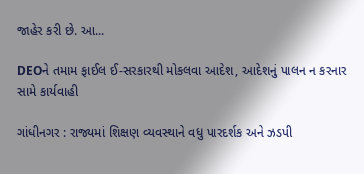જાહેર કરી છે. આ...

DEOને તમામ ફાઈલ ઈ-સરકારથી મોકલવા આદેશ, આદેશનું પાલન ન કરનાર સામે કાર્યવાહી

ગાંધીનગર : રાજ્યમાં શિક્ષણ વ્યવસ્થાને વધુ પારદર્શક અને ઝડપી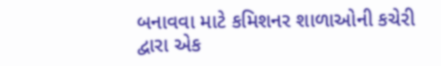બનાવવા માટે કમિશનર શાળાઓની કચેરી દ્વારા એક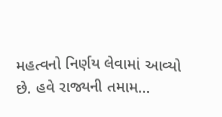મહત્વનો નિર્ણય લેવામાં આવ્યો છે. હવે રાજ્યની તમામ...